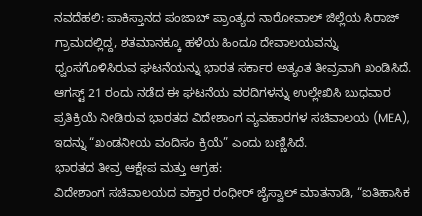ನವದೆಹಲಿ: ಪಾಕಿಸ್ತಾನದ ಪಂಜಾಬ್ ಪ್ರಾಂತ್ಯದ ನಾರೋವಾಲ್ ಜಿಲ್ಲೆಯ ಸಿರಾಜ್ ಗ್ರಾಮದಲ್ಲಿದ್ದ, ಶತಮಾನಕ್ಕೂ ಹಳೆಯ ಹಿಂದೂ ದೇವಾಲಯವನ್ನು ಧ್ವಂಸಗೊಳಿಸಿರುವ ಘಟನೆಯನ್ನು ಭಾರತ ಸರ್ಕಾರ ಅತ್ಯಂತ ತೀವ್ರವಾಗಿ ಖಂಡಿಸಿದೆ. ಆಗಸ್ಟ್ 21 ರಂದು ನಡೆದ ಈ ಘಟನೆಯ ವರದಿಗಳನ್ನು ಉಲ್ಲೇಖಿಸಿ ಬುಧವಾರ ಪ್ರತಿಕ್ರಿಯೆ ನೀಡಿರುವ ಭಾರತದ ವಿದೇಶಾಂಗ ವ್ಯವಹಾರಗಳ ಸಚಿವಾಲಯ (MEA), ಇದನ್ನು “ಖಂಡನೀಯ ವಂದಿಸಂ ಕ್ರಿಯೆ” ಎಂದು ಬಣ್ಣಿಸಿದೆ.
ಭಾರತದ ತೀವ್ರ ಆಕ್ಷೇಪ ಮತ್ತು ಆಗ್ರಹ:
ವಿದೇಶಾಂಗ ಸಚಿವಾಲಯದ ವಕ್ತಾರ ರಂಧೀರ್ ಜೈಸ್ವಾಲ್ ಮಾತನಾಡಿ, “ಐತಿಹಾಸಿಕ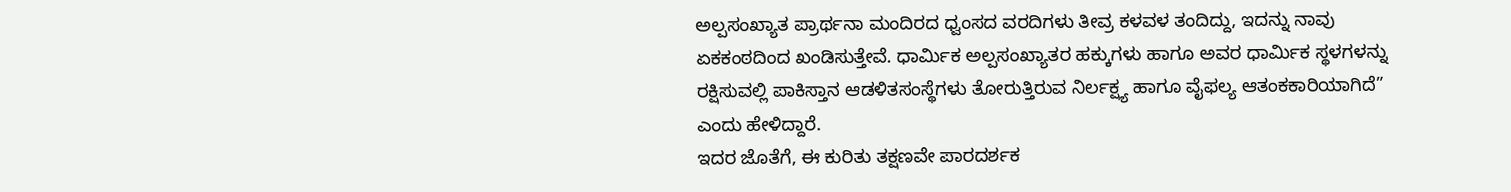ಅಲ್ಪಸಂಖ್ಯಾತ ಪ್ರಾರ್ಥನಾ ಮಂದಿರದ ಧ್ವಂಸದ ವರದಿಗಳು ತೀವ್ರ ಕಳವಳ ತಂದಿದ್ದು, ಇದನ್ನು ನಾವು ಏಕಕಂಠದಿಂದ ಖಂಡಿಸುತ್ತೇವೆ. ಧಾರ್ಮಿಕ ಅಲ್ಪಸಂಖ್ಯಾತರ ಹಕ್ಕುಗಳು ಹಾಗೂ ಅವರ ಧಾರ್ಮಿಕ ಸ್ಥಳಗಳನ್ನು ರಕ್ಷಿಸುವಲ್ಲಿ ಪಾಕಿಸ್ತಾನ ಆಡಳಿತಸಂಸ್ಥೆಗಳು ತೋರುತ್ತಿರುವ ನಿರ್ಲಕ್ಷ್ಯ ಹಾಗೂ ವೈಫಲ್ಯ ಆತಂಕಕಾರಿಯಾಗಿದೆ” ಎಂದು ಹೇಳಿದ್ದಾರೆ.
ಇದರ ಜೊತೆಗೆ, ಈ ಕುರಿತು ತಕ್ಷಣವೇ ಪಾರದರ್ಶಕ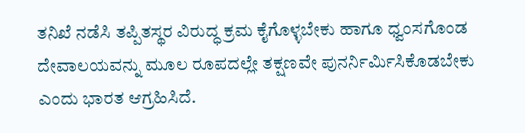ತನಿಖೆ ನಡೆಸಿ ತಪ್ಪಿತಸ್ಥರ ವಿರುದ್ಧ ಕ್ರಮ ಕೈಗೊಳ್ಳಬೇಕು ಹಾಗೂ ಧ್ವಂಸಗೊಂಡ ದೇವಾಲಯವನ್ನು ಮೂಲ ರೂಪದಲ್ಲೇ ತಕ್ಷಣವೇ ಪುನರ್ನಿರ್ಮಿಸಿಕೊಡಬೇಕು ಎಂದು ಭಾರತ ಆಗ್ರಹಿಸಿದೆ.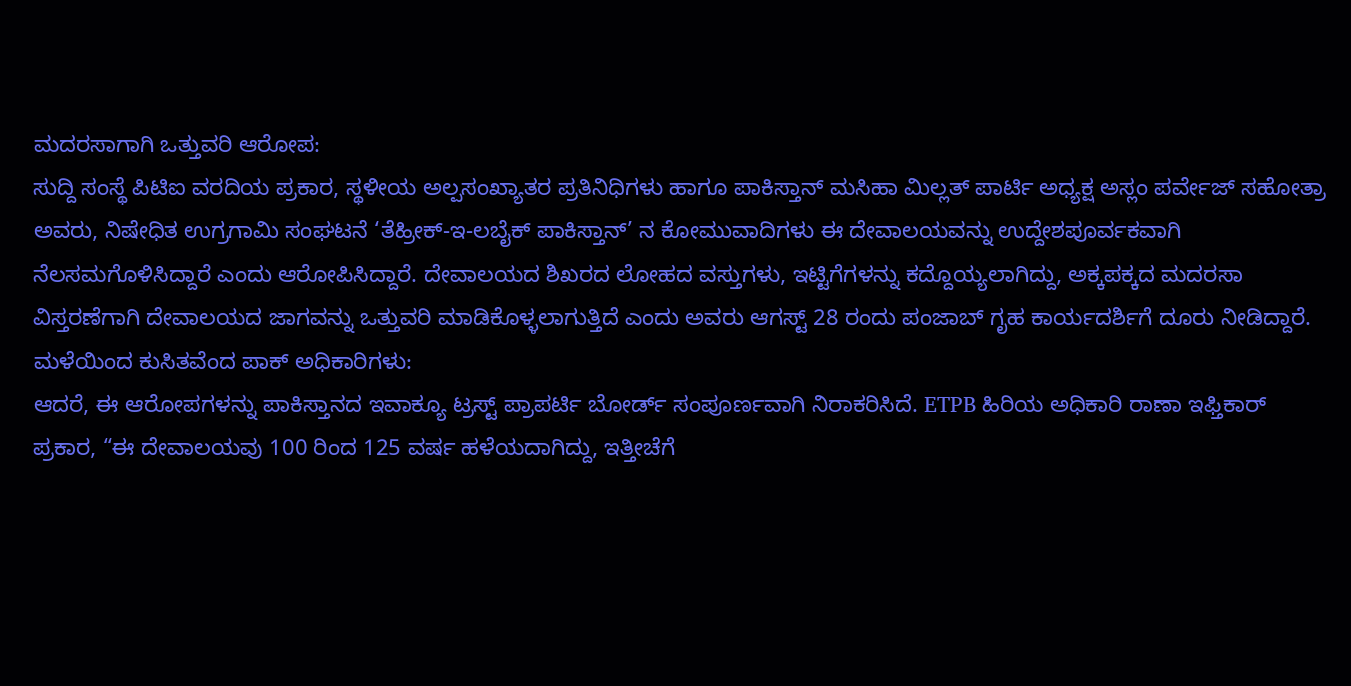ಮದರಸಾಗಾಗಿ ಒತ್ತುವರಿ ಆರೋಪ:
ಸುದ್ದಿ ಸಂಸ್ಥೆ ಪಿಟಿಐ ವರದಿಯ ಪ್ರಕಾರ, ಸ್ಥಳೀಯ ಅಲ್ಪಸಂಖ್ಯಾತರ ಪ್ರತಿನಿಧಿಗಳು ಹಾಗೂ ಪಾಕಿಸ್ತಾನ್ ಮಸಿಹಾ ಮಿಲ್ಲತ್ ಪಾರ್ಟಿ ಅಧ್ಯಕ್ಷ ಅಸ್ಲಂ ಪರ್ವೇಜ್ ಸಹೋತ್ರಾ ಅವರು, ನಿಷೇಧಿತ ಉಗ್ರಗಾಮಿ ಸಂಘಟನೆ ‘ತೆಹ್ರೀಕ್-ಇ-ಲಬೈಕ್ ಪಾಕಿಸ್ತಾನ್’ ನ ಕೋಮುವಾದಿಗಳು ಈ ದೇವಾಲಯವನ್ನು ಉದ್ದೇಶಪೂರ್ವಕವಾಗಿ ನೆಲಸಮಗೊಳಿಸಿದ್ದಾರೆ ಎಂದು ಆರೋಪಿಸಿದ್ದಾರೆ. ದೇವಾಲಯದ ಶಿಖರದ ಲೋಹದ ವಸ್ತುಗಳು, ಇಟ್ಟಿಗೆಗಳನ್ನು ಕದ್ದೊಯ್ಯಲಾಗಿದ್ದು, ಅಕ್ಕಪಕ್ಕದ ಮದರಸಾ ವಿಸ್ತರಣೆಗಾಗಿ ದೇವಾಲಯದ ಜಾಗವನ್ನು ಒತ್ತುವರಿ ಮಾಡಿಕೊಳ್ಳಲಾಗುತ್ತಿದೆ ಎಂದು ಅವರು ಆಗಸ್ಟ್ 28 ರಂದು ಪಂಜಾಬ್ ಗೃಹ ಕಾರ್ಯದರ್ಶಿಗೆ ದೂರು ನೀಡಿದ್ದಾರೆ.
ಮಳೆಯಿಂದ ಕುಸಿತವೆಂದ ಪಾಕ್ ಅಧಿಕಾರಿಗಳು:
ಆದರೆ, ಈ ಆರೋಪಗಳನ್ನು ಪಾಕಿಸ್ತಾನದ ಇವಾಕ್ಯೂ ಟ್ರಸ್ಟ್ ಪ್ರಾಪರ್ಟಿ ಬೋರ್ಡ್ ಸಂಪೂರ್ಣವಾಗಿ ನಿರಾಕರಿಸಿದೆ. ETPB ಹಿರಿಯ ಅಧಿಕಾರಿ ರಾಣಾ ಇಫ್ತಿಕಾರ್ ಪ್ರಕಾರ, “ಈ ದೇವಾಲಯವು 100 ರಿಂದ 125 ವರ್ಷ ಹಳೆಯದಾಗಿದ್ದು, ಇತ್ತೀಚೆಗೆ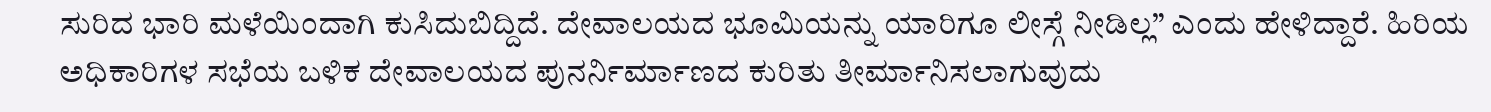ಸುರಿದ ಭಾರಿ ಮಳೆಯಿಂದಾಗಿ ಕುಸಿದುಬಿದ್ದಿದೆ. ದೇವಾಲಯದ ಭೂಮಿಯನ್ನು ಯಾರಿಗೂ ಲೀಸ್ಗೆ ನೀಡಿಲ್ಲ” ಎಂದು ಹೇಳಿದ್ದಾರೆ. ಹಿರಿಯ ಅಧಿಕಾರಿಗಳ ಸಭೆಯ ಬಳಿಕ ದೇವಾಲಯದ ಪುನರ್ನಿರ್ಮಾಣದ ಕುರಿತು ತೀರ್ಮಾನಿಸಲಾಗುವುದು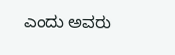ಎಂದು ಅವರು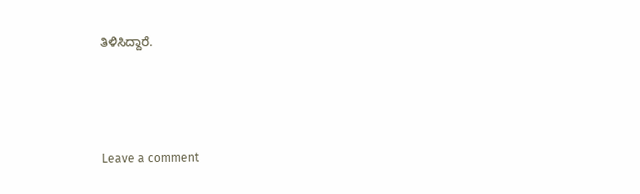ತಿಳಿಸಿದ್ದಾರೆ.





Leave a comment